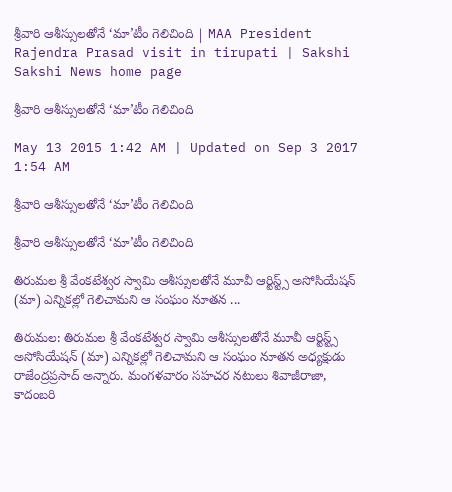శ్రీవారి ఆశీస్సులతోనే ‘మా’టీం గెలిచింది | MAA President Rajendra Prasad visit in tirupati | Sakshi
Sakshi News home page

శ్రీవారి ఆశీస్సులతోనే ‘మా’టీం గెలిచింది

May 13 2015 1:42 AM | Updated on Sep 3 2017 1:54 AM

శ్రీవారి ఆశీస్సులతోనే ‘మా’టీం గెలిచింది

శ్రీవారి ఆశీస్సులతోనే ‘మా’టీం గెలిచింది

తిరుమల శ్రీ వేంకటేశ్వర స్వామి ఆశీస్సులతోనే మూవీ ఆర్టిస్ట్స్ అసోసియేషన్ (మా) ఎన్నికల్లో గెలిచామని ఆ సంఘం నూతన ...

తిరుమల: తిరుమల శ్రీ వేంకటేశ్వర స్వామి ఆశీస్సులతోనే మూవీ ఆర్టిస్ట్స్ అసోసియేషన్ (మా) ఎన్నికల్లో గెలిచామని ఆ సంఘం నూతన అధ్యక్షుడు రాజేంద్రప్రసాద్ అన్నారు. మంగళవారం సహచర నటులు శివాజీరాజా, కాదంబరి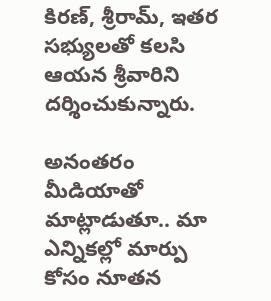కిరణ్, శ్రీరామ్, ఇతర సభ్యులతో కలసి ఆయన శ్రీవారిని దర్శించుకున్నారు.

అనంతరం మీడియాతో మాట్లాడుతూ.. మా ఎన్నికల్లో మార్పు కోసం నూతన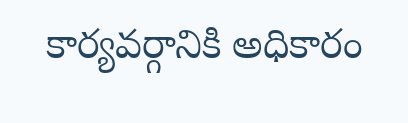కార్యవర్గానికి అధికారం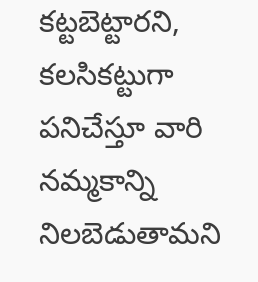కట్టబెట్టారని, కలసికట్టుగా పనిచేస్తూ వారి నమ్మకాన్ని నిలబెడుతామని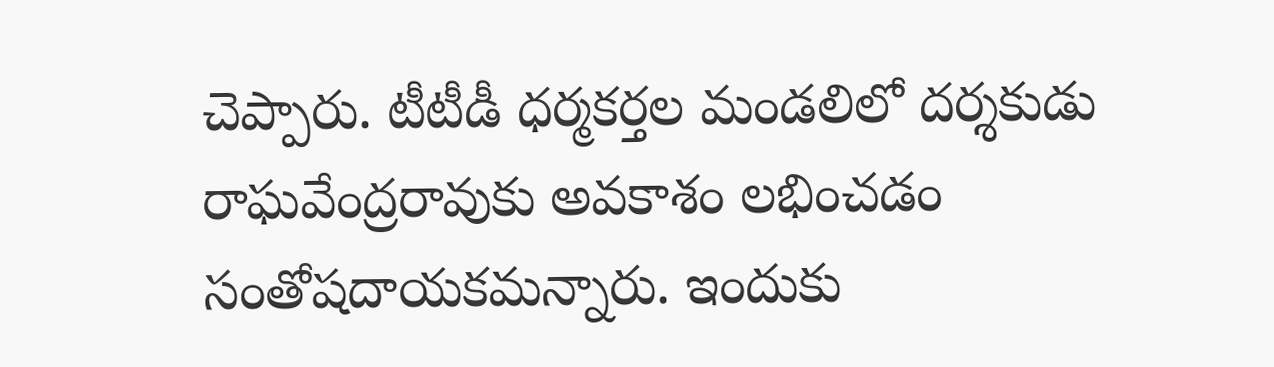చెప్పారు. టీటీడీ ధర్మకర్తల మండలిలో దర్శకుడు రాఘవేంద్రరావుకు అవకాశం లభించడం సంతోషదాయకమన్నారు. ఇందుకు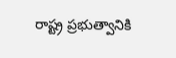రాష్ట్ర ప్రభుత్వానికి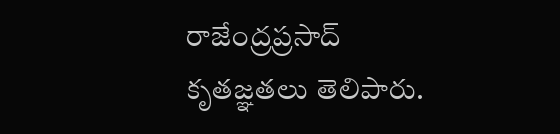రాజేంద్రప్రసాద్ కృతజ్ఞతలు తెలిపారు.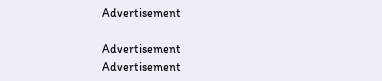Advertisement

Advertisement
Advertisement